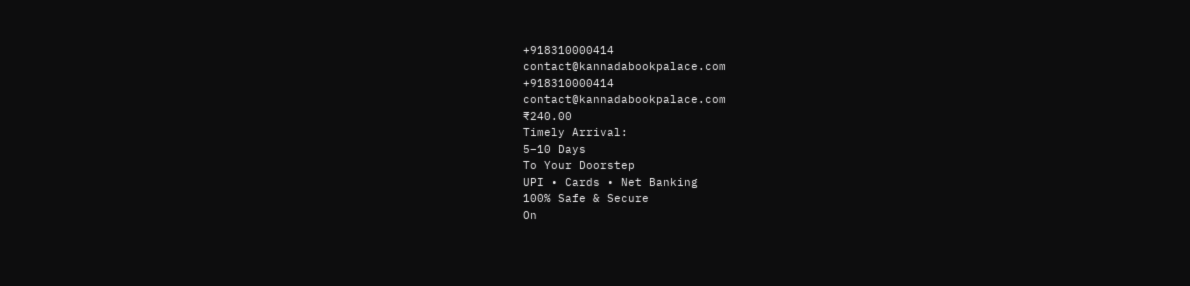+918310000414
contact@kannadabookpalace.com
+918310000414
contact@kannadabookpalace.com
₹240.00
Timely Arrival:
5–10 Days
To Your Doorstep
UPI • Cards • Net Banking
100% Safe & Secure
On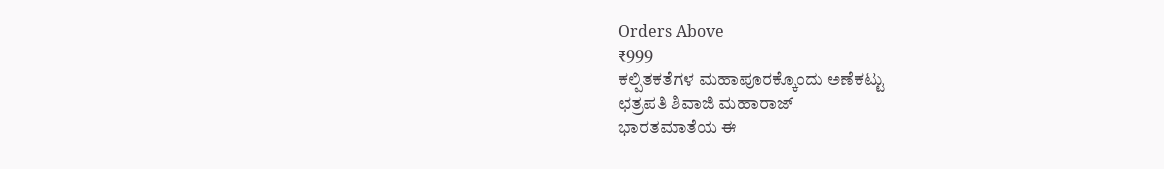Orders Above
₹999
ಕಲ್ಪಿತಕತೆಗಳ ಮಹಾಪೂರಕ್ಕೊಂದು ಅಣೆಕಟ್ಟು
ಛತ್ರಪತಿ ಶಿವಾಜಿ ಮಹಾರಾಜ್
ಭಾರತಮಾತೆಯ ಈ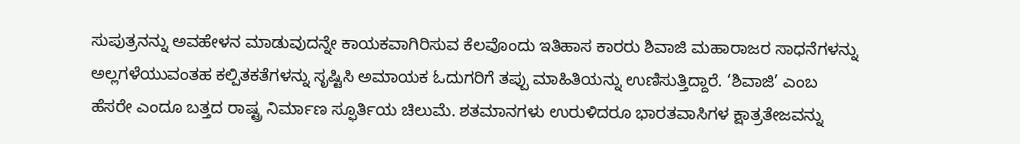ಸುಪುತ್ರನನ್ನು ಅವಹೇಳನ ಮಾಡುವುದನ್ನೇ ಕಾಯಕವಾಗಿರಿಸುವ ಕೆಲವೊಂದು ಇತಿಹಾಸ ಕಾರರು ಶಿವಾಜಿ ಮಹಾರಾಜರ ಸಾಧನೆಗಳನ್ನು ಅಲ್ಲಗಳೆಯುವಂತಹ ಕಲ್ಪಿತಕತೆಗಳನ್ನು ಸೃಷ್ಟಿಸಿ ಅಮಾಯಕ ಓದುಗರಿಗೆ ತಪ್ಪು ಮಾಹಿತಿಯನ್ನು ಉಣಿಸುತ್ತಿದ್ದಾರೆ. ‘ಶಿವಾಜಿ’ ಎಂಬ ಹೆಸರೇ ಎಂದೂ ಬತ್ತದ ರಾಷ್ಟ್ರ ನಿರ್ಮಾಣ ಸ್ಫೂರ್ತಿಯ ಚಿಲುಮೆ. ಶತಮಾನಗಳು ಉರುಳಿದರೂ ಭಾರತವಾಸಿಗಳ ಕ್ಷಾತ್ರತೇಜವನ್ನು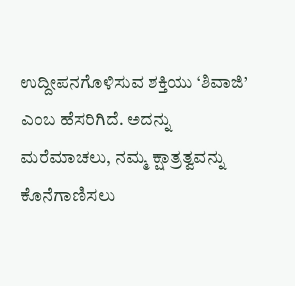ಉದ್ದೀಪನಗೊಳಿಸುವ ಶಕ್ತಿಯು ‘ಶಿವಾಜಿ’ ಎಂಬ ಹೆಸರಿಗಿದೆ. ಅದನ್ನು ಮರೆಮಾಚಲು, ನಮ್ಮ ಕ್ಷಾತ್ರತ್ವವನ್ನು ಕೊನೆಗಾಣಿಸಲು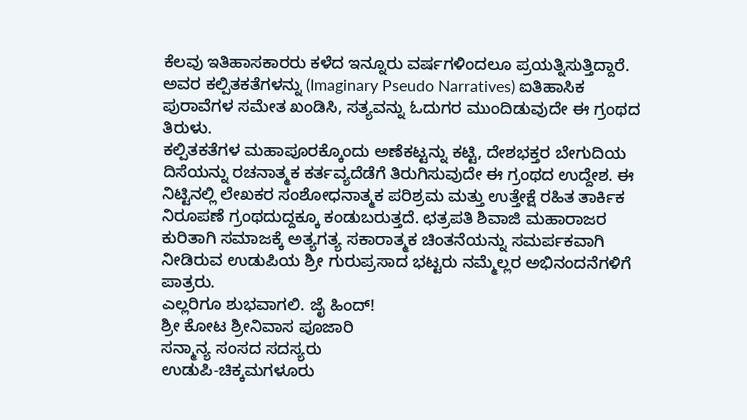ಕೆಲವು ಇತಿಹಾಸಕಾರರು ಕಳೆದ ಇನ್ನೂರು ವರ್ಷಗಳಿಂದಲೂ ಪ್ರಯತ್ನಿಸುತ್ತಿದ್ದಾರೆ. ಅವರ ಕಲ್ಪಿತಕತೆಗಳನ್ನು (Imaginary Pseudo Narratives) ಐತಿಹಾಸಿಕ ಪುರಾವೆಗಳ ಸಮೇತ ಖಂಡಿಸಿ, ಸತ್ಯವನ್ನು ಓದುಗರ ಮುಂದಿಡುವುದೇ ಈ ಗ್ರಂಥದ ತಿರುಳು.
ಕಲ್ಪಿತಕತೆಗಳ ಮಹಾಪೂರಕ್ಕೊಂದು ಅಣೆಕಟ್ಟನ್ನು ಕಟ್ಟಿ, ದೇಶಭಕ್ತರ ಬೇಗುದಿಯ ದಿಸೆಯನ್ನು ರಚನಾತ್ಮಕ ಕರ್ತವ್ಯದೆಡೆಗೆ ತಿರುಗಿಸುವುದೇ ಈ ಗ್ರಂಥದ ಉದ್ದೇಶ. ಈ ನಿಟ್ಟಿನಲ್ಲಿ ಲೇಖಕರ ಸಂಶೋಧನಾತ್ಮಕ ಪರಿಶ್ರಮ ಮತ್ತು ಉತ್ತೇಕ್ಷೆ ರಹಿತ ತಾರ್ಕಿಕ ನಿರೂಪಣೆ ಗ್ರಂಥದುದ್ದಕ್ಕೂ ಕಂಡುಬರುತ್ತದೆ. ಛತ್ರಪತಿ ಶಿವಾಜಿ ಮಹಾರಾಜರ ಕುರಿತಾಗಿ ಸಮಾಜಕ್ಕೆ ಅತ್ಯಗತ್ಯ ಸಕಾರಾತ್ಮಕ ಚಿಂತನೆಯನ್ನು ಸಮರ್ಪಕವಾಗಿ ನೀಡಿರುವ ಉಡುಪಿಯ ಶ್ರೀ ಗುರುಪ್ರಸಾದ ಭಟ್ಟರು ನಮ್ಮೆಲ್ಲರ ಅಭಿನಂದನೆಗಳಿಗೆ ಪಾತ್ರರು.
ಎಲ್ಲರಿಗೂ ಶುಭವಾಗಲಿ. ಜೈ ಹಿಂದ್!
ಶ್ರೀ ಕೋಟ ಶ್ರೀನಿವಾಸ ಪೂಜಾರಿ
ಸನ್ಮಾನ್ಯ ಸಂಸದ ಸದಸ್ಯರು
ಉಡುಪಿ-ಚಿಕ್ಕಮಗಳೂರು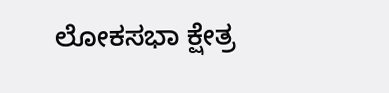ಲೋಕಸಭಾ ಕ್ಷೇತ್ರ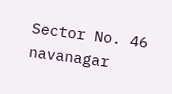Sector No. 46 navanagar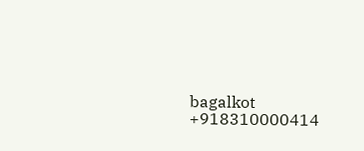bagalkot
+918310000414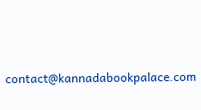contact@kannadabookpalace.com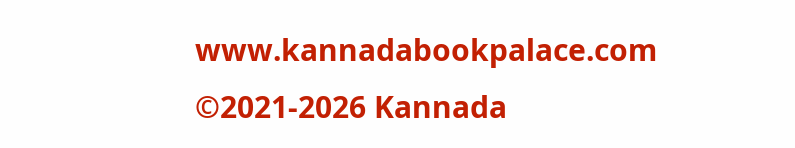www.kannadabookpalace.com
©2021-2026 Kannada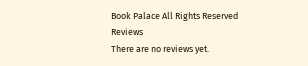Book Palace All Rights Reserved
Reviews
There are no reviews yet.